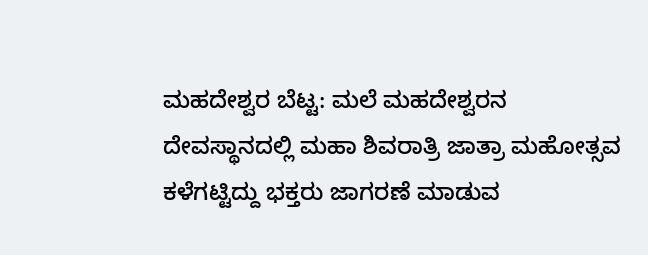ಮಹದೇಶ್ವರ ಬೆಟ್ಟ: ಮಲೆ ಮಹದೇಶ್ವರನ ದೇವಸ್ಥಾನದಲ್ಲಿ ಮಹಾ ಶಿವರಾತ್ರಿ ಜಾತ್ರಾ ಮಹೋತ್ಸವ ಕಳೆಗಟ್ಟಿದ್ದು ಭಕ್ತರು ಜಾಗರಣೆ ಮಾಡುವ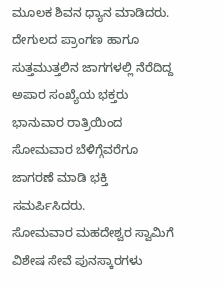ಮೂಲಕ ಶಿವನ ಧ್ಯಾನ ಮಾಡಿದರು.
ದೇಗುಲದ ಪ್ರಾಂಗಣ ಹಾಗೂ ಸುತ್ತಮುತ್ತಲಿನ ಜಾಗಗಳಲ್ಲಿ ನೆರೆದಿದ್ದ ಅಪಾರ ಸಂಖ್ಯೆಯ ಭಕ್ತರು ಭಾನುವಾರ ರಾತ್ರಿಯಿಂದ ಸೋಮವಾರ ಬೆಳಿಗ್ಗೆವರೆಗೂ ಜಾಗರಣೆ ಮಾಡಿ ಭಕ್ತಿ ಸಮರ್ಪಿಸಿದರು.
ಸೋಮವಾರ ಮಹದೇಶ್ವರ ಸ್ವಾಮಿಗೆ ವಿಶೇಷ ಸೇವೆ ಪುನಸ್ಕಾರಗಳು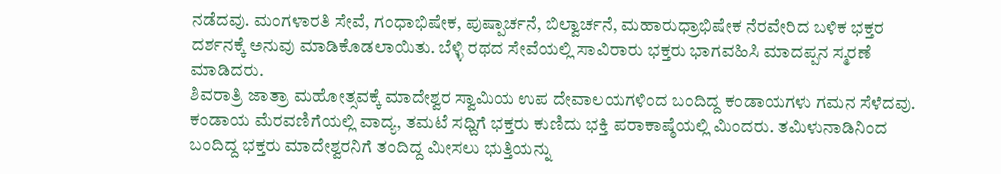ನಡೆದವು. ಮಂಗಳಾರತಿ ಸೇವೆ, ಗಂಧಾಭಿಷೇಕ, ಪುಷ್ಪಾರ್ಚನೆ, ಬಿಲ್ವಾರ್ಚನೆ, ಮಹಾರುಧ್ರಾಭಿಷೇಕ ನೆರವೇರಿದ ಬಳಿಕ ಭಕ್ತರ ದರ್ಶನಕ್ಕೆ ಅನುವು ಮಾಡಿಕೊಡಲಾಯಿತು. ಬೆಳ್ಳಿ ರಥದ ಸೇವೆಯಲ್ಲಿ ಸಾವಿರಾರು ಭಕ್ತರು ಭಾಗವಹಿಸಿ ಮಾದಪ್ಪನ ಸ್ಮರಣೆ ಮಾಡಿದರು.
ಶಿವರಾತ್ರಿ ಜಾತ್ರಾ ಮಹೋತ್ಸವಕ್ಕೆ ಮಾದೇಶ್ವರ ಸ್ವಾಮಿಯ ಉಪ ದೇವಾಲಯಗಳಿಂದ ಬಂದಿದ್ದ ಕಂಡಾಯಗಳು ಗಮನ ಸೆಳೆದವು. ಕಂಡಾಯ ಮೆರವಣಿಗೆಯಲ್ಲಿ ವಾದ್ಯ, ತಮಟೆ ಸಧ್ದಿಗೆ ಭಕ್ತರು ಕುಣಿದು ಭಕ್ತಿ ಪರಾಕಾಷ್ಠೆಯಲ್ಲಿ ಮಿಂದರು. ತಮಿಳುನಾಡಿನಿಂದ ಬಂದಿದ್ದ ಭಕ್ತರು ಮಾದೇಶ್ವರನಿಗೆ ತಂದಿದ್ದ ಮೀಸಲು ಭುತ್ತಿಯನ್ನು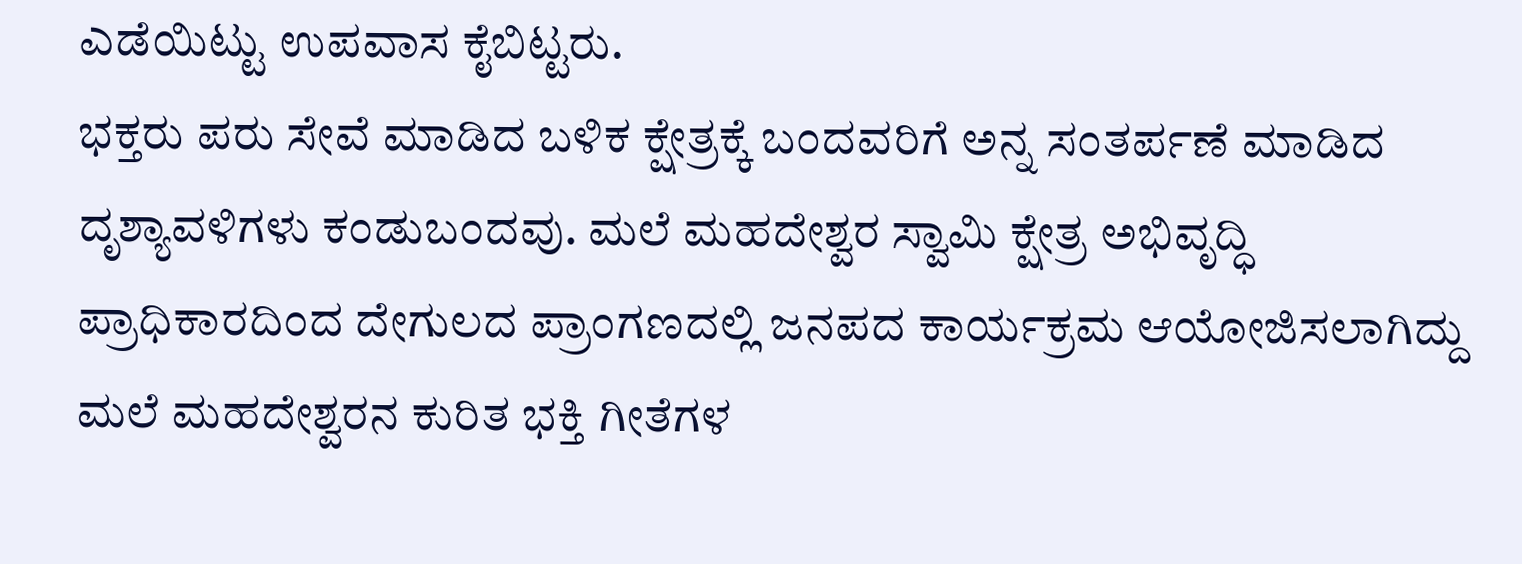ಎಡೆಯಿಟ್ಟು ಉಪವಾಸ ಕೈಬಿಟ್ಟರು.
ಭಕ್ತರು ಪರು ಸೇವೆ ಮಾಡಿದ ಬಳಿಕ ಕ್ಷೇತ್ರಕ್ಕೆ ಬಂದವರಿಗೆ ಅನ್ನ ಸಂತರ್ಪಣೆ ಮಾಡಿದ ದೃಶ್ಯಾವಳಿಗಳು ಕಂಡುಬಂದವು. ಮಲೆ ಮಹದೇಶ್ವರ ಸ್ವಾಮಿ ಕ್ಷೇತ್ರ ಅಭಿವೃದ್ಧಿ ಪ್ರಾಧಿಕಾರದಿಂದ ದೇಗುಲದ ಪ್ರಾಂಗಣದಲ್ಲಿ ಜನಪದ ಕಾರ್ಯಕ್ರಮ ಆಯೋಜಿಸಲಾಗಿದ್ದು ಮಲೆ ಮಹದೇಶ್ವರನ ಕುರಿತ ಭಕ್ತಿ ಗೀತೆಗಳ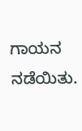ಗಾಯನ ನಡೆಯಿತು.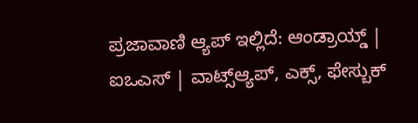ಪ್ರಜಾವಾಣಿ ಆ್ಯಪ್ ಇಲ್ಲಿದೆ: ಆಂಡ್ರಾಯ್ಡ್ | ಐಒಎಸ್ | ವಾಟ್ಸ್ಆ್ಯಪ್, ಎಕ್ಸ್, ಫೇಸ್ಬುಕ್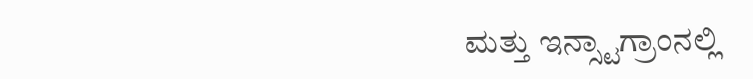ಮತ್ತು ಇನ್ಸ್ಟಾಗ್ರಾಂನಲ್ಲಿ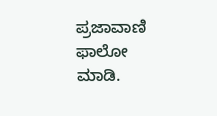ಪ್ರಜಾವಾಣಿ ಫಾಲೋ ಮಾಡಿ.